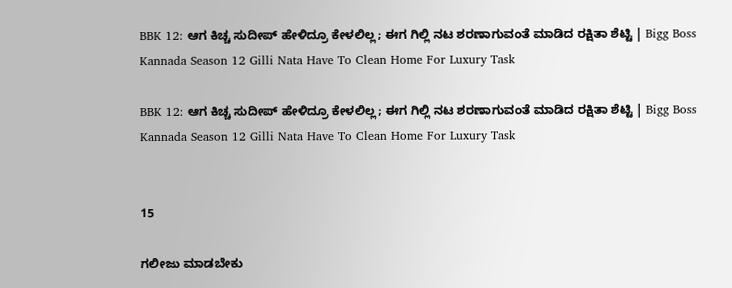BBK 12: ಆಗ ಕಿಚ್ಚ ಸುದೀಪ್‌ ಹೇಳಿದ್ರೂ ಕೇಳಲಿಲ್ಲ; ಈಗ ಗಿಲ್ಲಿ ನಟ ಶರಣಾಗುವಂತೆ ಮಾಡಿದ ರಕ್ಷಿತಾ ಶೆಟ್ಟಿ | Bigg Boss Kannada Season 12 Gilli Nata Have To Clean Home For Luxury Task

BBK 12: ಆಗ ಕಿಚ್ಚ ಸುದೀಪ್‌ ಹೇಳಿದ್ರೂ ಕೇಳಲಿಲ್ಲ; ಈಗ ಗಿಲ್ಲಿ ನಟ ಶರಣಾಗುವಂತೆ ಮಾಡಿದ ರಕ್ಷಿತಾ ಶೆಟ್ಟಿ | Bigg Boss Kannada Season 12 Gilli Nata Have To Clean Home For Luxury Task


15

ಗಲೀಜು ಮಾಡಬೇಕು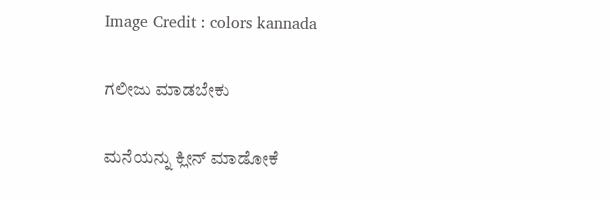Image Credit : colors kannada

ಗಲೀಜು ಮಾಡಬೇಕು

ಮನೆಯನ್ನು ಕ್ಲೀನ್‌ ಮಾಡೋಕೆ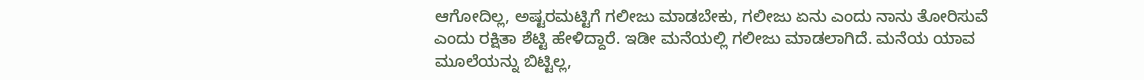ಆಗೋದಿಲ್ಲ, ಅಷ್ಟರಮಟ್ಟಿಗೆ ಗಲೀಜು ಮಾಡಬೇಕು, ಗಲೀಜು ಏನು ಎಂದು ನಾನು ತೋರಿಸುವೆ ಎಂದು ರಕ್ಷಿತಾ ಶೆಟ್ಟಿ ಹೇಳಿದ್ದಾರೆ. ಇಡೀ ಮನೆಯಲ್ಲಿ ಗಲೀಜು ಮಾಡಲಾಗಿದೆ. ಮನೆಯ ಯಾವ ಮೂಲೆಯನ್ನು ಬಿಟ್ಟಿಲ್ಲ,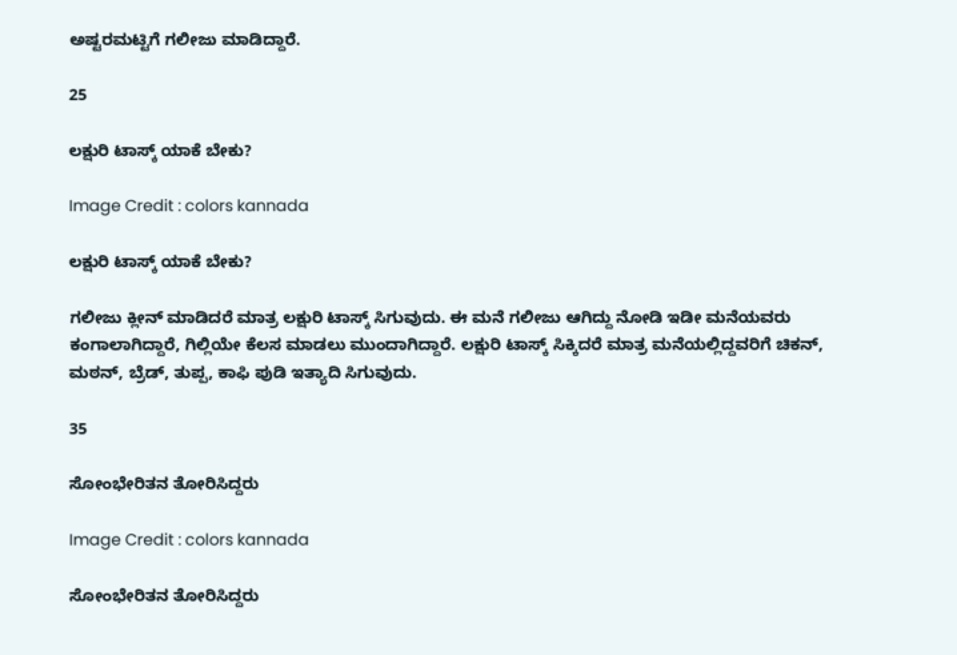ಅಷ್ಟರಮಟ್ಟಿಗೆ ಗಲೀಜು ಮಾಡಿದ್ದಾರೆ.

25

ಲಕ್ಷುರಿ ಟಾಸ್ಕ್‌ ಯಾಕೆ ಬೇಕು?

Image Credit : colors kannada

ಲಕ್ಷುರಿ ಟಾಸ್ಕ್‌ ಯಾಕೆ ಬೇಕು?

ಗಲೀಜು ಕ್ಲೀನ್‌ ಮಾಡಿದರೆ ಮಾತ್ರ ಲಕ್ಷುರಿ ಟಾಸ್ಕ್‌ ಸಿಗುವುದು. ಈ ಮನೆ ಗಲೀಜು ಆಗಿದ್ದು ನೋಡಿ ಇಡೀ ಮನೆಯವರು ಕಂಗಾಲಾಗಿದ್ದಾರೆ, ಗಿಲ್ಲಿಯೇ ಕೆಲಸ ಮಾಡಲು ಮುಂದಾಗಿದ್ದಾರೆ. ಲಕ್ಷುರಿ ಟಾಸ್ಕ್‌ ಸಿಕ್ಕಿದರೆ ಮಾತ್ರ ಮನೆಯಲ್ಲಿದ್ದವರಿಗೆ ಚಿಕನ್‌, ಮಠನ್‌, ಬ್ರೆಡ್‌, ತುಪ್ಪ, ಕಾಫಿ ಪುಡಿ ಇತ್ಯಾದಿ ಸಿಗುವುದು.

35

ಸೋಂಭೇರಿತನ ತೋರಿಸಿದ್ದರು

Image Credit : colors kannada

ಸೋಂಭೇರಿತನ ತೋರಿಸಿದ್ದರು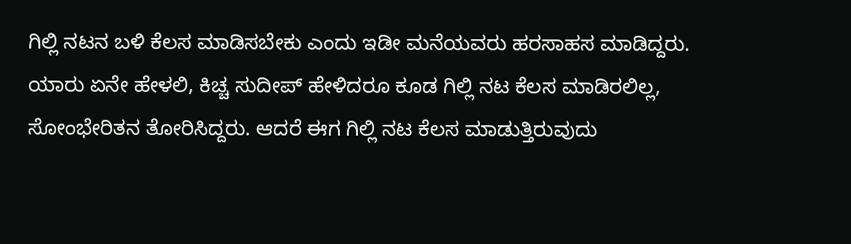ಗಿಲ್ಲಿ ನಟನ ಬಳಿ ಕೆಲಸ ಮಾಡಿಸಬೇಕು ಎಂದು ಇಡೀ ಮನೆಯವರು ಹರಸಾಹಸ ಮಾಡಿದ್ದರು. ಯಾರು ಏನೇ ಹೇಳಲಿ, ಕಿಚ್ಚ ಸುದೀಪ್‌ ಹೇಳಿದರೂ ಕೂಡ ಗಿಲ್ಲಿ ನಟ ಕೆಲಸ ಮಾಡಿರಲಿಲ್ಲ, ಸೋಂಭೇರಿತನ ತೋರಿಸಿದ್ದರು. ಆದರೆ ಈಗ ಗಿಲ್ಲಿ ನಟ ಕೆಲಸ ಮಾಡುತ್ತಿರುವುದು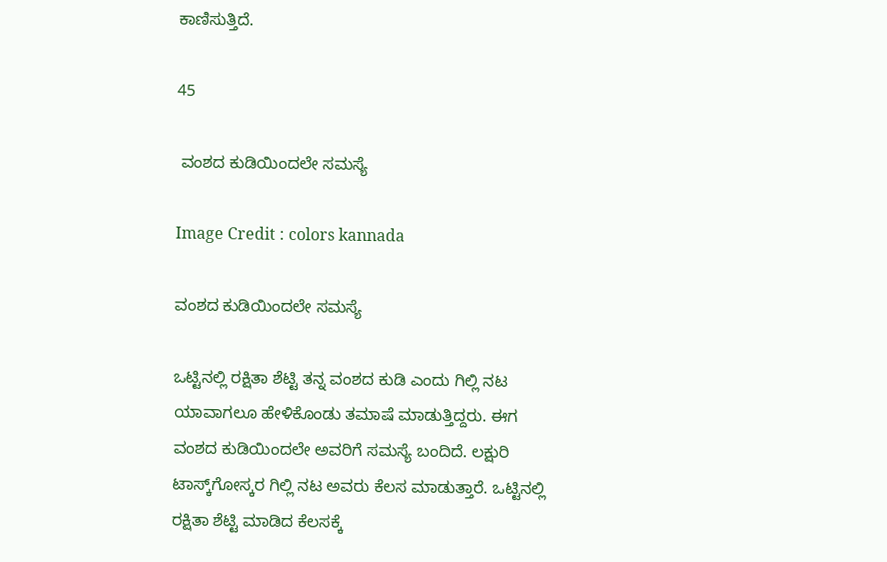ಕಾಣಿಸುತ್ತಿದೆ.

45

 ವಂಶದ ಕುಡಿಯಿಂದಲೇ ಸಮಸ್ಯೆ

Image Credit : colors kannada

ವಂಶದ ಕುಡಿಯಿಂದಲೇ ಸಮಸ್ಯೆ

ಒಟ್ಟಿನಲ್ಲಿ ರಕ್ಷಿತಾ ಶೆಟ್ಟಿ ತನ್ನ ವಂಶದ ಕುಡಿ ಎಂದು ಗಿಲ್ಲಿ ನಟ ಯಾವಾಗಲೂ ಹೇಳಿಕೊಂಡು ತಮಾಷೆ ಮಾಡುತ್ತಿದ್ದರು. ಈಗ ವಂಶದ ಕುಡಿಯಿಂದಲೇ ಅವರಿಗೆ ಸಮಸ್ಯೆ ಬಂದಿದೆ. ಲಕ್ಷುರಿ ಟಾಸ್ಕ್‌ಗೋಸ್ಕರ ಗಿಲ್ಲಿ ನಟ ಅವರು ಕೆಲಸ ಮಾಡುತ್ತಾರೆ. ಒಟ್ಟಿನಲ್ಲಿ ರಕ್ಷಿತಾ ಶೆಟ್ಟಿ ಮಾಡಿದ ಕೆಲಸಕ್ಕೆ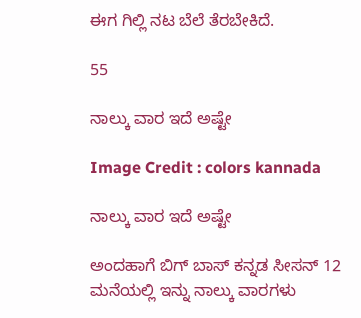ಈಗ ಗಿಲ್ಲಿ ನಟ ಬೆಲೆ ತೆರಬೇಕಿದೆ.

55

ನಾಲ್ಕು ವಾರ ಇದೆ ಅಷ್ಟೇ

Image Credit : colors kannada

ನಾಲ್ಕು ವಾರ ಇದೆ ಅಷ್ಟೇ

ಅಂದಹಾಗೆ ಬಿಗ್‌ ಬಾಸ್‌ ಕನ್ನಡ ಸೀಸನ್‌ 12 ಮನೆಯಲ್ಲಿ ಇನ್ನು ನಾಲ್ಕು ವಾರಗಳು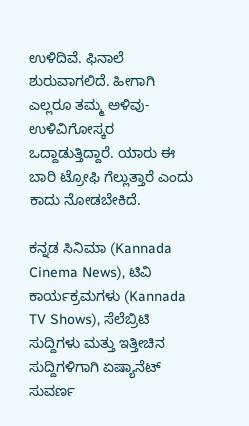ಉಳಿದಿವೆ. ಫಿನಾಲೆ ಶುರುವಾಗಲಿದೆ. ಹೀಗಾಗಿ ಎಲ್ಲರೂ ತಮ್ಮ ಅಳಿವು-ಉಳಿವಿಗೋಸ್ಕರ ಒದ್ದಾಡುತ್ತಿದ್ದಾರೆ. ಯಾರು ಈ ಬಾರಿ ಟ್ರೋಫಿ ಗೆಲ್ಲುತ್ತಾರೆ ಎಂದು ಕಾದು ನೋಡಬೇಕಿದೆ.

ಕನ್ನಡ ಸಿನಿಮಾ (Kannada Cinema News), ಟಿವಿ ಕಾರ್ಯಕ್ರಮಗಳು (Kannada TV Shows), ಸೆಲೆಬ್ರಿಟಿ ಸುದ್ದಿಗಳು ಮತ್ತು ಇತ್ತೀಚಿನ ಸುದ್ದಿಗಳಿಗಾಗಿ ಏಷ್ಯಾನೆಟ್ ಸುವರ್ಣ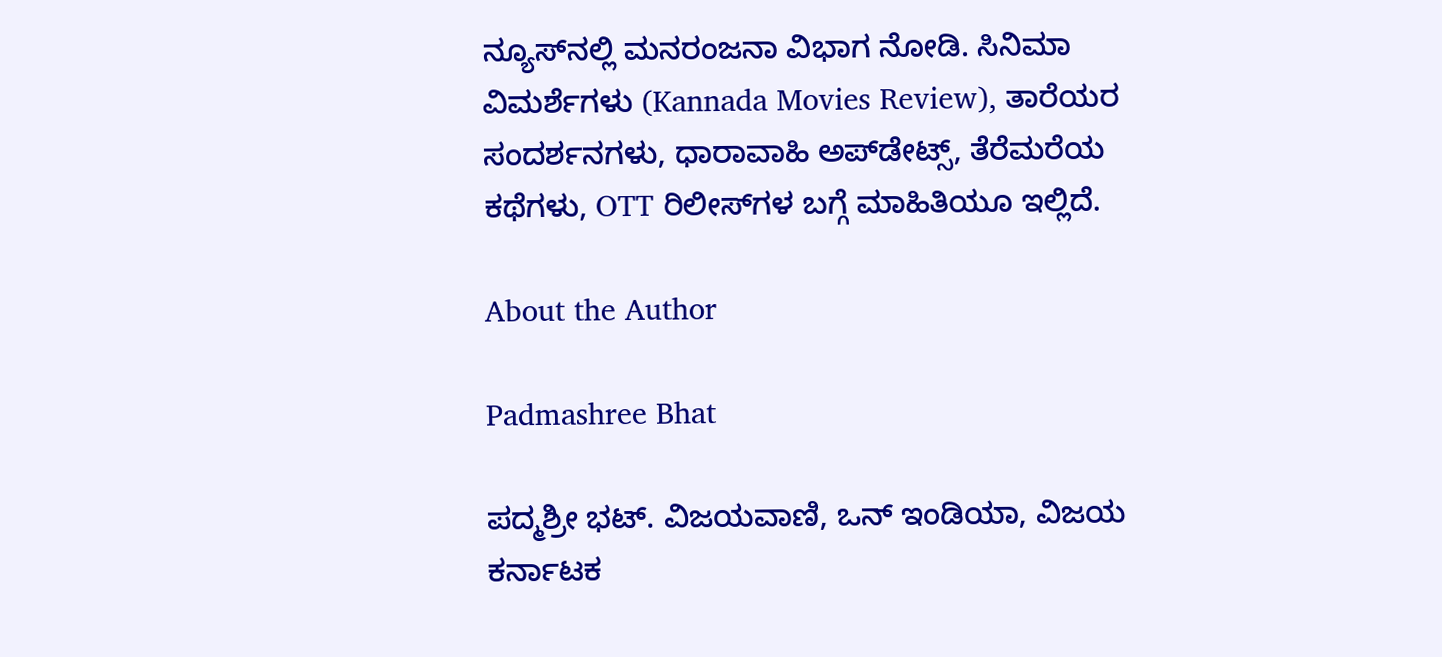ನ್ಯೂಸ್‌ನಲ್ಲಿ ಮನರಂಜನಾ ವಿಭಾಗ ನೋಡಿ. ಸಿನಿಮಾ ವಿಮರ್ಶೆಗಳು (Kannada Movies Review), ತಾರೆಯರ ಸಂದರ್ಶನಗಳು, ಧಾರಾವಾಹಿ ಅಪ್‌ಡೇಟ್ಸ್‌, ತೆರೆಮರೆಯ ಕಥೆಗಳು, OTT ರಿಲೀಸ್‌ಗಳ ಬಗ್ಗೆ ಮಾಹಿತಿಯೂ ಇಲ್ಲಿದೆ.

About the Author

Padmashree Bhat

ಪದ್ಮಶ್ರೀ ಭಟ್. ವಿಜಯವಾಣಿ, ಒನ್ ಇಂಡಿಯಾ, ವಿಜಯ ಕರ್ನಾಟಕ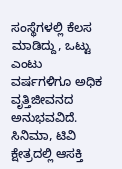ಸಂಸ್ಥೆಗಳಲ್ಲಿ ಕೆಲಸ ಮಾಡಿದ್ದು, ಒಟ್ಟು ಎಂಟು ವರ್ಷಗಳಿಗೂ ಅಧಿಕ ವೃತ್ತಿಜೀವನದ ಅನುಭವವಿದೆ. ಸಿನಿಮಾ, ಟಿವಿ ಕ್ಷೇತ್ರದಲ್ಲಿ ಆಸಕ್ತಿ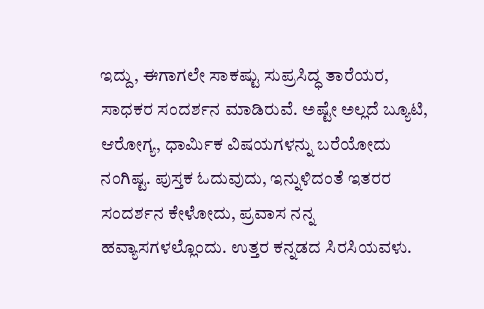ಇದ್ದು, ಈಗಾಗಲೇ ಸಾಕಷ್ಟು ಸುಪ್ರಸಿದ್ಧ ತಾರೆಯರ, ಸಾಧಕರ ಸಂದರ್ಶನ ಮಾಡಿರುವೆ. ಅಷ್ಟೇ ಅಲ್ಲದೆ ಬ್ಯೂಟಿ, ಆರೋಗ್ಯ, ಧಾರ್ಮಿಕ ವಿಷಯಗಳನ್ನು ಬರೆಯೋದು ನಂಗಿಷ್ಟ. ಪುಸ್ತಕ ಓದುವುದು, ಇನ್ನುಳಿದಂತೆ ಇತರರ ಸಂದರ್ಶನ ಕೇಳೋದು, ಪ್ರವಾಸ ನನ್ನ ಹವ್ಯಾಸಗಳಲ್ಲೊಂದು. ಉತ್ತರ ಕನ್ನಡದ ಸಿರಸಿಯವಳು.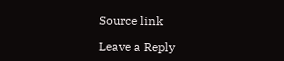Source link

Leave a Reply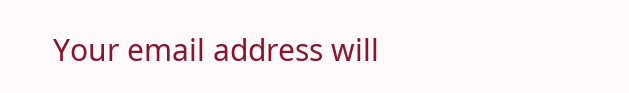Your email address will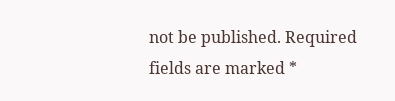not be published. Required fields are marked *